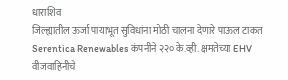धाराशिव
जिल्ह्यातील ऊर्जा पायाभूत सुविधांना मोठी चालना देणारे पाऊल टाकत Serentica Renewables कंपनीने २२० के.व्ही. क्षमतेच्या EHV वीजवाहिनीचे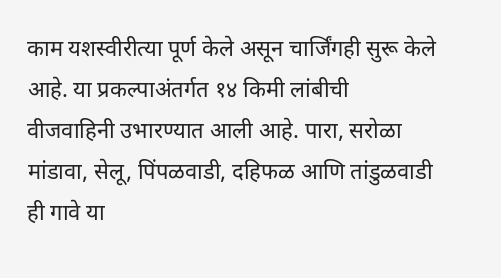काम यशस्वीरीत्या पूर्ण केले असून चार्जिंगही सुरू केले आहे. या प्रकल्पाअंतर्गत १४ किमी लांबीची वीजवाहिनी उभारण्यात आली आहे. पारा, सरोळा मांडावा, सेलू, पिंपळवाडी, दहिफळ आणि तांडुळवाडी ही गावे या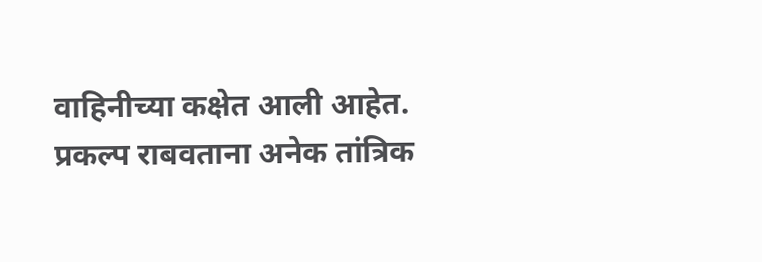वाहिनीच्या कक्षेत आली आहेत.
प्रकल्प राबवताना अनेक तांत्रिक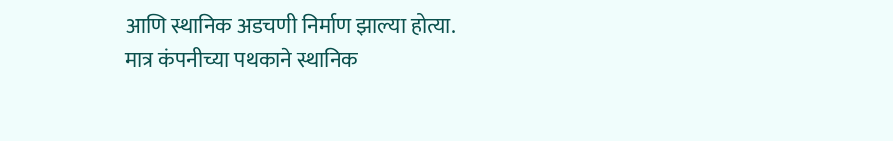आणि स्थानिक अडचणी निर्माण झाल्या होत्या. मात्र कंपनीच्या पथकाने स्थानिक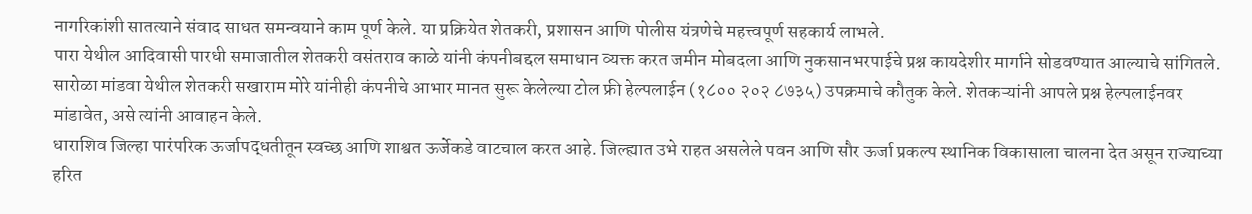नागरिकांशी सातत्याने संवाद साधत समन्वयाने काम पूर्ण केले. या प्रक्रियेत शेतकरी, प्रशासन आणि पोलीस यंत्रणेचे महत्त्वपूर्ण सहकार्य लाभले.
पारा येथील आदिवासी पारधी समाजातील शेतकरी वसंतराव काळे यांनी कंपनीबद्दल समाधान व्यक्त करत जमीन मोबदला आणि नुकसानभरपाईचे प्रश्न कायदेशीर मार्गाने सोडवण्यात आल्याचे सांगितले. सारोळा मांडवा येथील शेतकरी सखाराम मोरे यांनीही कंपनीचे आभार मानत सुरू केलेल्या टोल फ्री हेल्पलाईन (१८०० २०२ ८७३५) उपक्रमाचे कौतुक केले. शेतकऱ्यांनी आपले प्रश्न हेल्पलाईनवर मांडावेत, असे त्यांनी आवाहन केले.
धाराशिव जिल्हा पारंपरिक ऊर्जापद्धतीतून स्वच्छ आणि शाश्वत ऊर्जेकडे वाटचाल करत आहे. जिल्ह्यात उभे राहत असलेले पवन आणि सौर ऊर्जा प्रकल्प स्थानिक विकासाला चालना देत असून राज्याच्या हरित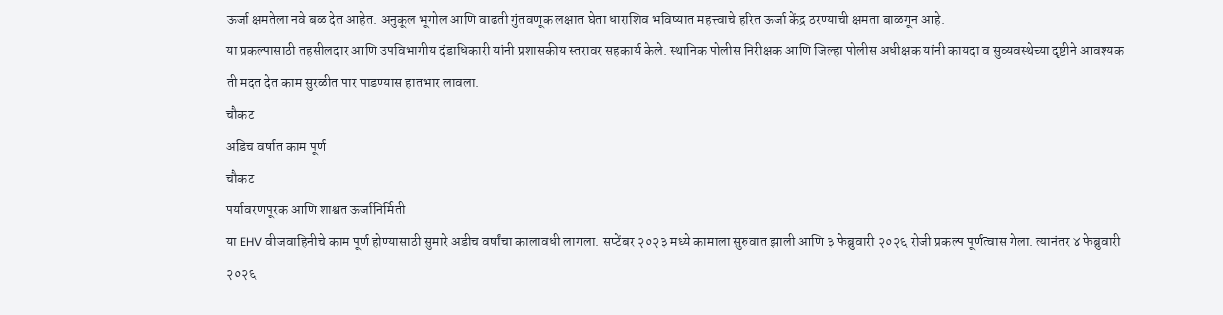ऊर्जा क्षमतेला नवे बळ देत आहेत. अनुकूल भूगोल आणि वाढती गुंतवणूक लक्षात घेता धाराशिव भविष्यात महत्त्वाचे हरित ऊर्जा केंद्र ठरण्याची क्षमता बाळगून आहे.
या प्रकल्पासाठी तहसीलदार आणि उपविभागीय दंडाधिकारी यांनी प्रशासकीय स्तरावर सहकार्य केले. स्थानिक पोलीस निरीक्षक आणि जिल्हा पोलीस अधीक्षक यांनी कायदा व सुव्यवस्थेच्या दृष्टीने आवश्यक ती मदत देत काम सुरळीत पार पाडण्यास हातभार लावला.
चौकट
अडिच वर्षात काम पूर्ण
चौकट
पर्यावरणपूरक आणि शाश्वत ऊर्जानिर्मिती
या EHV वीजवाहिनीचे काम पूर्ण होण्यासाठी सुमारे अडीच वर्षांचा कालावधी लागला. सप्टेंबर २०२३ मध्ये कामाला सुरुवात झाली आणि ३ फेब्रुवारी २०२६ रोजी प्रकल्प पूर्णत्वास गेला. त्यानंतर ४ फेब्रुवारी २०२६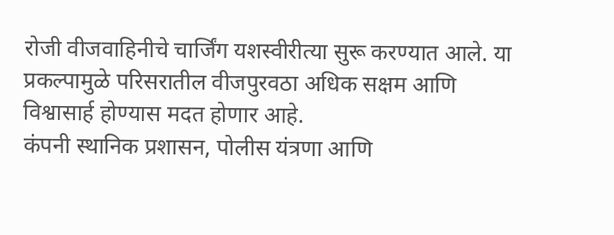रोजी वीजवाहिनीचे चार्जिंग यशस्वीरीत्या सुरू करण्यात आले. या प्रकल्पामुळे परिसरातील वीजपुरवठा अधिक सक्षम आणि विश्वासार्ह होण्यास मदत होणार आहे.
कंपनी स्थानिक प्रशासन, पोलीस यंत्रणा आणि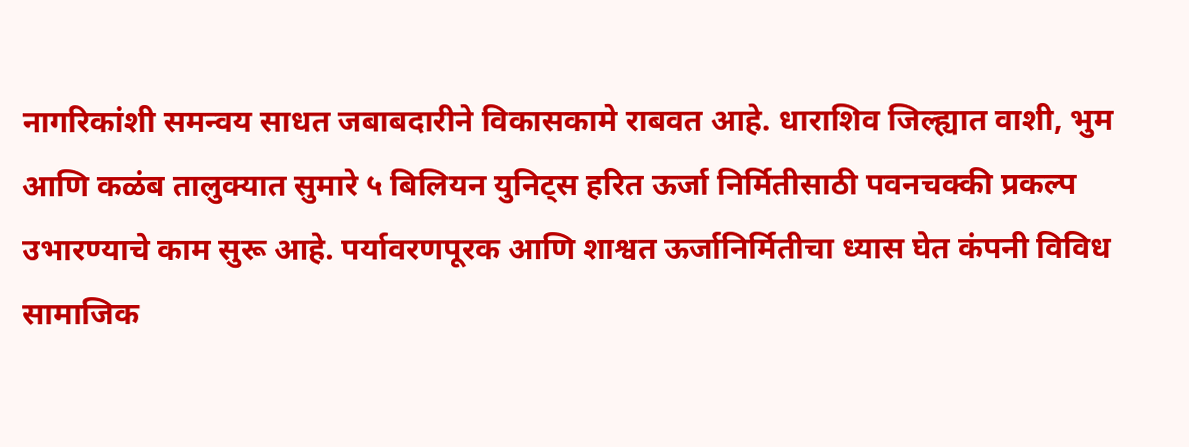नागरिकांशी समन्वय साधत जबाबदारीने विकासकामे राबवत आहे. धाराशिव जिल्ह्यात वाशी, भुम आणि कळंब तालुक्यात सुमारे ५ बिलियन युनिट्स हरित ऊर्जा निर्मितीसाठी पवनचक्की प्रकल्प उभारण्याचे काम सुरू आहे. पर्यावरणपूरक आणि शाश्वत ऊर्जानिर्मितीचा ध्यास घेत कंपनी विविध सामाजिक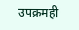उपक्रमही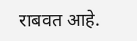राबवत आहे.